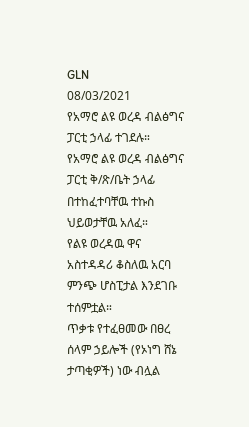GLN
08/03/2021
የአማሮ ልዩ ወረዳ ብልፅግና ፓርቲ ኃላፊ ተገደሉ።
የአማሮ ልዩ ወረዳ ብልፅግና ፓርቲ ቅ/ጽ/ቤት ኃላፊ በተከፈተባቸዉ ተኩስ ህይወታቸዉ አለፈ።
የልዩ ወረዳዉ ዋና አስተዳዳሪ ቆስለዉ አርባ ምንጭ ሆስፒታል እንደገቡ ተሰምቷል።
ጥቃቱ የተፈፀመው በፀረ ሰላም ኃይሎች (የኦነግ ሸኔ ታጣቂዎች) ነው ብሏል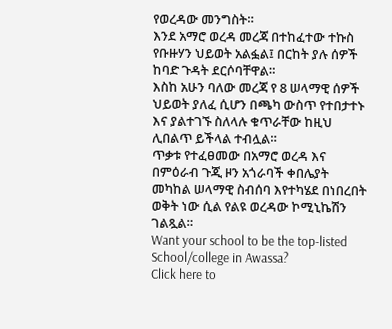የወረዳው መንግስት።
እንደ አማሮ ወረዳ መረጃ በተከፈተው ተኩስ የቡዙሃን ህይወት አልፏል፤ በርከት ያሉ ሰዎች ከባድ ጉዳት ደርሶባቸዋል።
እስከ አሁን ባለው መረጃ የ 8 ሠላማዊ ሰዎች ህይወት ያለፈ ሲሆን በጫካ ውስጥ የተበታተኑ እና ያልተገኙ ስለላሉ ቁጥራቸው ከዚህ ሊበልጥ ይችላል ተብሏል።
ጥቃቱ የተፈፀመው በአማሮ ወረዳ እና በምዕራብ ጉጂ ዞን አጎራባች ቀበሌያት መካከል ሠላማዊ ስብሰባ እየተካሄደ በነበረበት ወቅት ነው ሲል የልዩ ወረዳው ኮሚኒኬሽን ገልጿል።
Want your school to be the top-listed School/college in Awassa?
Click here to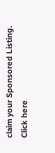claim your Sponsored Listing.
Click here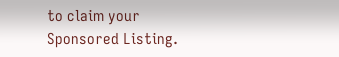to claim your Sponsored Listing.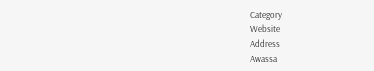Category
Website
Address
Awassa